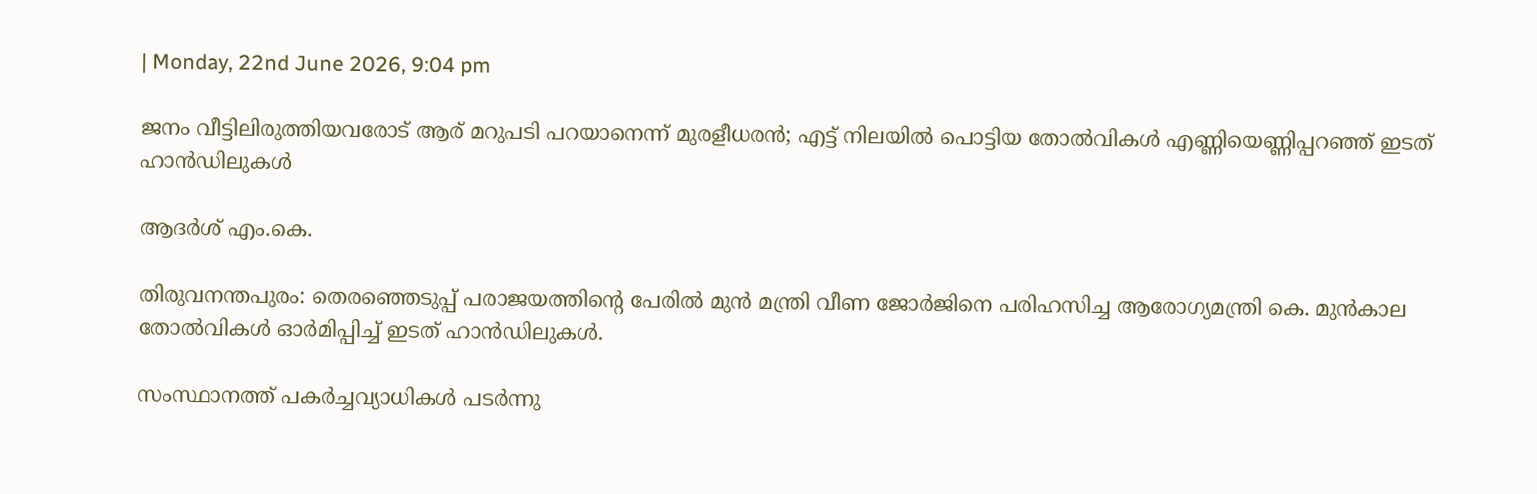| Monday, 22nd June 2026, 9:04 pm

ജനം വീട്ടിലിരുത്തിയവരോട് ആര് മറുപടി പറയാനെന്ന് മുരളീധരൻ; എട്ട് നിലയിൽ പൊട്ടിയ തോൽവികൾ എണ്ണിയെണ്ണിപ്പറഞ്ഞ് ഇടത് ഹാൻഡിലുകൾ

ആദര്‍ശ് എം.കെ.

തിരുവനന്തപുരം: തെരഞ്ഞെടുപ്പ് പരാജയത്തിന്റെ പേരിൽ മുൻ മന്ത്രി വീണ ജോർജിനെ പരിഹസിച്ച ആരോഗ്യമന്ത്രി കെ. മുൻകാല തോൽവികൾ ഓർമിപ്പിച്ച് ഇടത് ഹാൻ‍ഡിലുകൾ.

സംസ്ഥാനത്ത് പകർച്ചവ്യാധികൾ പടർന്നു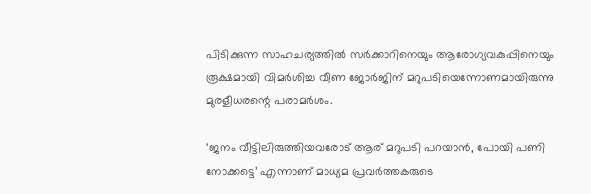പിടിക്കുന്ന സാഹചര്യത്തിൽ സർക്കാറിനെയും ആരോഗ്യവകുപ്പിനെയും രൂക്ഷമായി വിമർശിച്ച വീണ ജോർജിന് മറുപടിയെന്നോണമായിരുന്നു മുരളീധരന്റെ പരാമർശം.

‘ജനം വീട്ടിലിരുത്തിയവരോട് ആര് മറുപടി പറയാൻ, പോയി പണി നോക്കട്ടെ’ എന്നാണ് മാധ്യമ പ്രവർത്തകരുടെ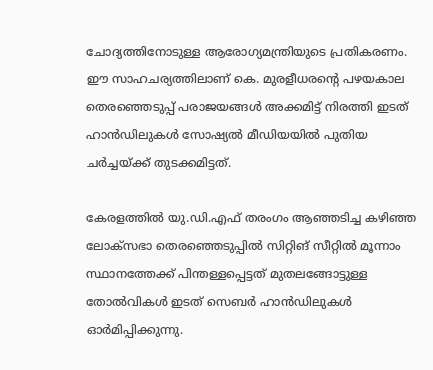ചോദ്യത്തിനോടുള്ള ആരോഗ്യമന്ത്രിയുടെ പ്രതികരണം. ഈ സാഹചര്യത്തിലാണ് കെ. മുരളീധരന്റെ പഴയകാല തെരഞ്ഞെടുപ്പ് പരാജയങ്ങൾ അക്കമിട്ട് നിരത്തി ഇടത് ഹാൻഡിലുകൾ സോഷ്യൽ മീഡിയയിൽ പുതിയ ചർച്ചയ്ക്ക് തുടക്കമിട്ടത്.

കേരളത്തിൽ യു.ഡി.എഫ് തരംഗം ആഞ്ഞടിച്ച കഴിഞ്ഞ ലോക്സഭാ തെരഞ്ഞെടുപ്പിൽ സിറ്റിങ് സീറ്റിൽ മൂന്നാം സ്ഥാനത്തേക്ക് പിന്തള്ളപ്പെട്ടത് മുതലങ്ങോട്ടുള്ള തോൽവികൾ ഇടത് സെബർ ഹാൻഡിലുകൾ ഓർമിപ്പിക്കുന്നു.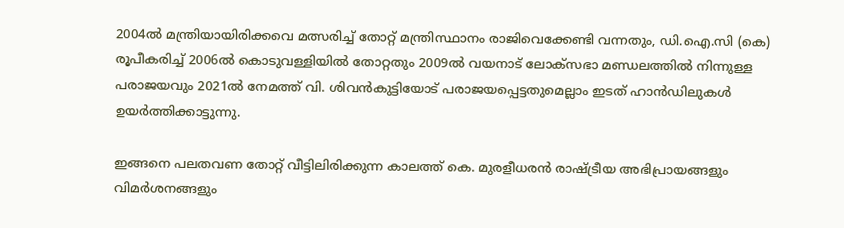2004ൽ മന്ത്രിയായിരിക്കവെ മത്സരിച്ച് തോറ്റ് മന്ത്രിസ്ഥാനം രാജിവെക്കേണ്ടി വന്നതും, ഡി.ഐ.സി (കെ) രൂപീകരിച്ച് 2006ൽ കൊടുവള്ളിയിൽ തോറ്റതും 2009ൽ വയനാട് ലോക്സഭാ മണ്ഡലത്തിൽ നിന്നുള്ള പരാജയവും 2021ൽ നേമത്ത് വി. ശിവൻകുട്ടിയോട് പരാജയപ്പെട്ടതുമെല്ലാം ഇടത് ഹാൻഡിലുകൾ ഉയർത്തിക്കാട്ടുന്നു.

ഇങ്ങനെ പലതവണ തോറ്റ് വീട്ടിലിരിക്കുന്ന കാലത്ത് കെ. മുരളീധരൻ രാഷ്ട്രീയ അഭിപ്രായങ്ങളും വിമർശനങ്ങളും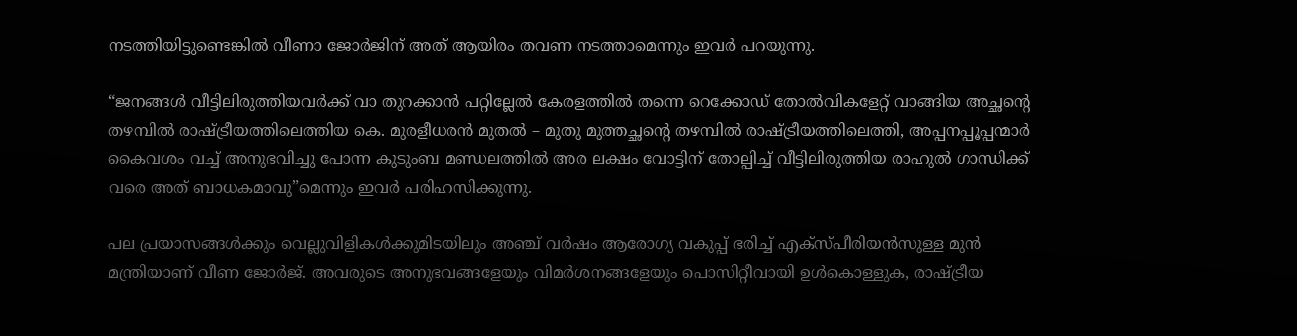നടത്തിയിട്ടുണ്ടെങ്കിൽ വീണാ ജോർജിന് അത് ആയിരം തവണ നടത്താമെന്നും ഇവർ പറയുന്നു.

“ജനങ്ങൾ വീട്ടിലിരുത്തിയവർക്ക് വാ തുറക്കാൻ പറ്റില്ലേൽ കേരളത്തിൽ തന്നെ റെക്കോഡ് തോൽവികളേറ്റ് വാങ്ങിയ അച്ഛന്റെ തഴമ്പിൽ രാഷ്ട്രീയത്തിലെത്തിയ കെ. മുരളീധരൻ മുതൽ – മുതു മുത്തച്ഛന്റെ തഴമ്പിൽ രാഷ്ട്രീയത്തിലെത്തി, അപ്പനപ്പൂപ്പന്മാർ കൈവശം വച്ച് അനുഭവിച്ചു പോന്ന കുടുംബ മണ്ഡലത്തിൽ അര ലക്ഷം വോട്ടിന് തോല്പിച്ച് വീട്ടിലിരുത്തിയ രാഹുൽ ഗാന്ധിക്ക്‌ വരെ അത് ബാധകമാവു”മെന്നും ഇവർ പരിഹസിക്കുന്നു.

പല പ്രയാസങ്ങൾക്കും വെല്ലുവിളികൾക്കുമിടയിലും അഞ്ച് വർഷം ആരോഗ്യ വകുപ്പ് ഭരിച്ച് എക്സ്പീരിയൻസുള്ള മുൻ മന്ത്രിയാണ് വീണ ജോർജ്. അവരുടെ അനുഭവങ്ങളേയും വിമർശനങ്ങളേയും പൊസിറ്റീവായി ഉൾകൊള്ളുക, രാഷ്ട്രീയ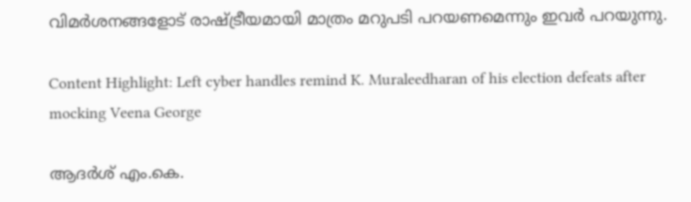വിമർശനങ്ങളോട് രാഷ്ട്രീയമായി മാത്രം മറുപടി പറയണമെന്നും ഇവർ പറയുന്നു.

Content Highlight: Left cyber handles remind K. Muraleedharan of his election defeats after mocking Veena George

ആദര്‍ശ് എം.കെ.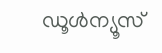ഡൂള്‍ന്യൂസ്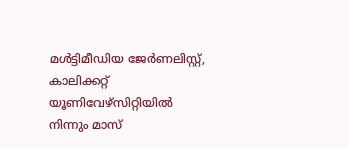മള്‍ട്ടിമീഡിയ ജേര്‍ണലിസ്റ്റ്, കാലിക്കറ്റ് യൂണിവേഴ്സിറ്റിയില്‍ നിന്നും മാസ്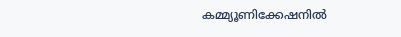കമ്മ്യൂണിക്കേഷനില്‍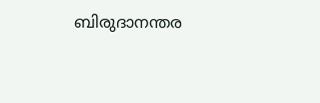ബിരുദാനന്തര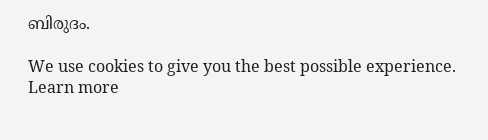ബിരുദം.

We use cookies to give you the best possible experience. Learn more